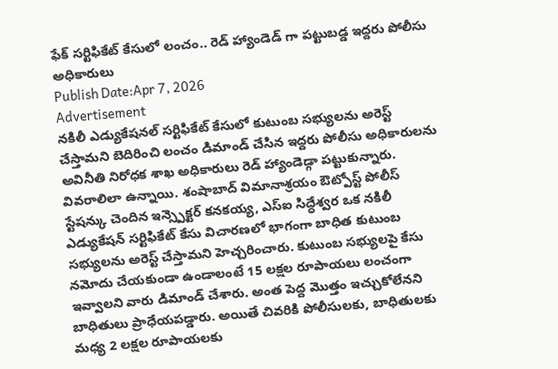ఫేక్ సర్టిఫికేట్ కేసులో లంచం.. రెడ్ హ్యాండెడ్ గా పట్టుబడ్డ ఇద్దరు పోలీసు అధికారులు
Publish Date:Apr 7, 2026
Advertisement
నకిలీ ఎడ్యుకేషనల్ సర్టిఫికేట్ కేసులో కుటుంబ సభ్యులను అరెస్ట్ చేస్తామని బెదిరించి లంచం డిమాండ్ చేసిన ఇద్దరు పోలీసు అధికారులను అవినీతి నిరోధక శాఖ అధికారులు రెడ్ హ్యాండెడ్గా పట్టుకున్నారు. వివరాలిలా ఉన్నాయి. శంషాబాద్ విమానాశ్రయం ఔట్పోస్ట్ పోలీస్ స్టేషన్కు చెందిన ఇన్స్పెక్టర్ కనకయ్య, ఎస్ఐ సిద్ధేశ్వర ఒక నకిలీ ఎడ్యుకేషన్ సర్టిఫికేట్ కేసు విచారణలో భాగంగా బాధిత కుటుంబ సభ్యులను అరెస్ట్ చేస్తామని హెచ్చరించారు. కుటుంబ సభ్యులపై కేసు నమోదు చేయకుండా ఉండాలంటే 15 లక్షల రూపాయలు లంచంగా ఇవ్వాలని వారు డిమాండ్ చేశారు. అంత పెద్ద మొత్తం ఇచ్చుకోలేనని బాధితులు ప్రాధేయపడ్డారు. అయితే చివరికి పోలీసులకు, బాధితులకు మధ్య 2 లక్షల రూపాయలకు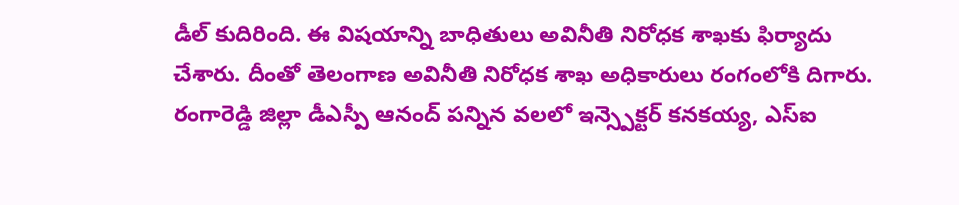డీల్ కుదిరింది. ఈ విషయాన్ని బాధితులు అవినీతి నిరోధక శాఖకు ఫిర్యాదు చేశారు. దీంతో తెలంగాణ అవినీతి నిరోధక శాఖ అధికారులు రంగంలోకి దిగారు. రంగారెడ్డి జిల్లా డీఎస్పీ ఆనంద్ పన్నిన వలలో ఇన్స్పెక్టర్ కనకయ్య, ఎస్ఐ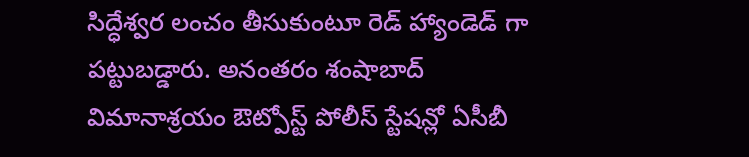సిద్ధేశ్వర లంచం తీసుకుంటూ రెడ్ హ్యాండెడ్ గా పట్టుబడ్డారు. అనంతరం శంషాబాద్ విమానాశ్రయం ఔట్పోస్ట్ పోలీస్ స్టేషన్లో ఏసీబీ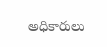అధికారులు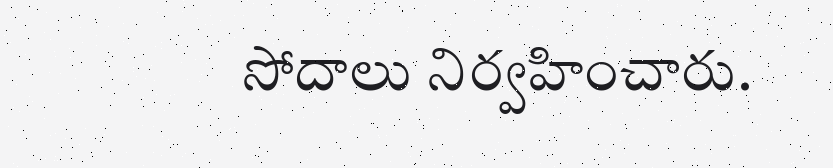సోదాలు నిర్వహించారు.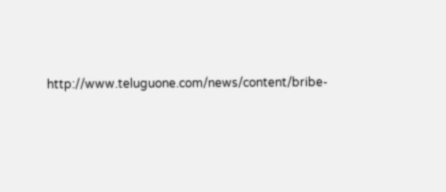http://www.teluguone.com/news/content/bribe-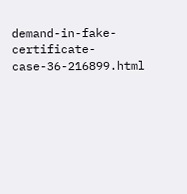demand-in-fake-certificate-case-36-216899.html